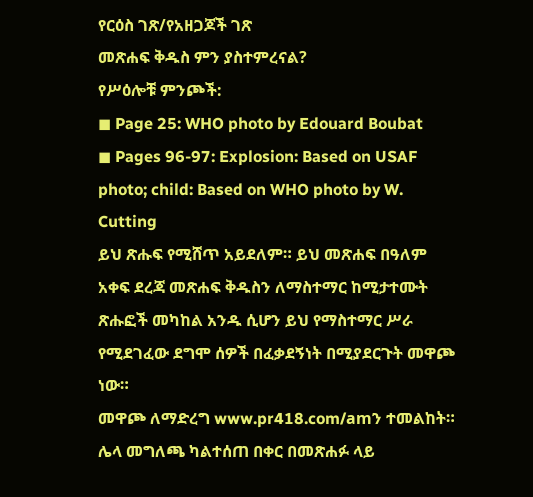የርዕስ ገጽ/የአዘጋጆች ገጽ
መጽሐፍ ቅዱስ ምን ያስተምረናል?
የሥዕሎቹ ምንጮች:
◼ Page 25: WHO photo by Edouard Boubat
◼ Pages 96-97: Explosion: Based on USAF photo; child: Based on WHO photo by W. Cutting
ይህ ጽሑፍ የሚሸጥ አይደለም። ይህ መጽሐፍ በዓለም አቀፍ ደረጃ መጽሐፍ ቅዱስን ለማስተማር ከሚታተሙት ጽሑፎች መካከል አንዱ ሲሆን ይህ የማስተማር ሥራ የሚደገፈው ደግሞ ሰዎች በፈቃደኝነት በሚያደርጉት መዋጮ ነው።
መዋጮ ለማድረግ www.pr418.com/amን ተመልከት።
ሌላ መግለጫ ካልተሰጠ በቀር በመጽሐፉ ላይ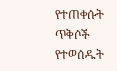የተጠቀሱት ጥቅሶች የተወሰዱት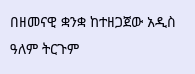በዘመናዊ ቋንቋ ከተዘጋጀው አዲስ ዓለም ትርጉም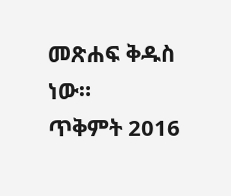መጽሐፍ ቅዱስ ነው።
ጥቅምት 2016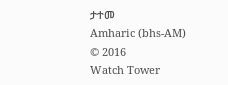ታተመ
Amharic (bhs-AM)
© 2016
Watch Tower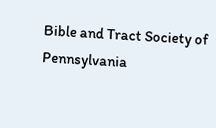Bible and Tract Society of Pennsylvania